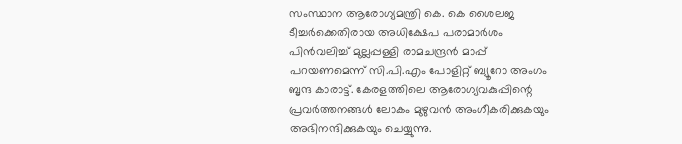സംസ്ഥാന ആരോഗ്യമന്ത്രി കെ. കെ ശൈലജ ടീച്ചർക്കെതിരായ അധിക്ഷേപ പരാമാർശം പിൻവലിച്ച് മുല്ലപ്പള്ളി രാമചന്ദ്രൻ മാപ്പ് പറയണമെന്ന് സി.പി.എം പോളിറ്റ് ബ്യൂറോ അംഗം ബൃന്ദ കാരാട്ട്. കേരളത്തിലെ ആരോഗ്യവകുപ്പിന്റെ പ്രവർത്തനങ്ങൾ ലോകം മുഴുവൻ അംഗീകരിക്കുകയും അഭിനന്ദിക്കുകയും ചെയ്യുന്നു.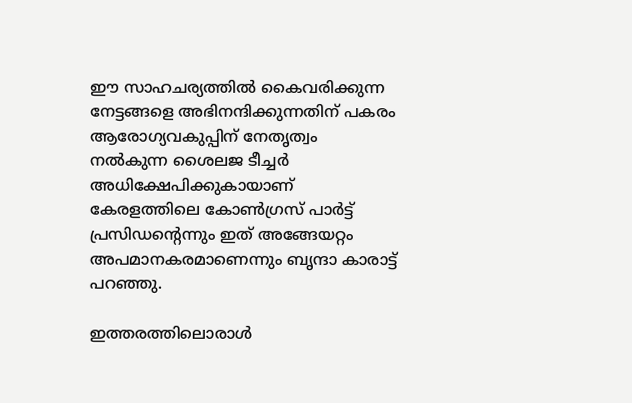ഈ സാഹചര്യത്തിൽ കൈവരിക്കുന്ന നേട്ടങ്ങളെ അഭിനന്ദിക്കുന്നതിന് പകരം ആരോഗ്യവകുപ്പിന് നേതൃത്വം നൽകുന്ന ശൈലജ ടീച്ചർ അധിക്ഷേപിക്കുകായാണ് കേരളത്തിലെ കോൺഗ്രസ് പാർട്ട് പ്രസിഡന്റെന്നും ഇത് അങ്ങേയറ്റം അപമാനകരമാണെന്നും ബൃന്ദാ കാരാട്ട് പറഞ്ഞു.

ഇത്തരത്തിലൊരാൾ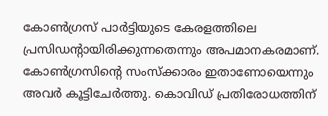കോൺഗ്രസ് പാർട്ടിയുടെ കേരളത്തിലെ പ്രസിഡന്റായിരിക്കുന്നതെന്നും അപമാനകരമാണ്. കോൺഗ്രസിന്റെ സംസ്ക്കാരം ഇതാണോയെന്നും അവർ കൂട്ടിചേർത്തു. കൊവിഡ് പ്രതിരോധത്തിന്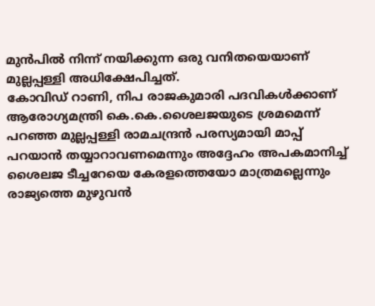മുൻപിൽ നിന്ന് നയിക്കുന്ന ഒരു വനിതയെയാണ് മുല്ലപ്പള്ളി അധിക്ഷേപിച്ചത്.
കോവിഡ് റാണി, നിപ രാജകുമാരി പദവികൾക്കാണ് ആരോഗ്യമന്ത്രി കെ.കെ.ശൈലജയുടെ ശ്രമമെന്ന് പറഞ്ഞ മുല്ലപ്പള്ളി രാമചന്ദ്രൻ പരസ്യമായി മാപ്പ് പറയാൻ തയ്യാറാവണമെന്നും അദ്ദേഹം അപകമാനിച്ച് ശൈലജ ടീച്ചറേയെ കേരളത്തെയോ മാത്രമല്ലെന്നും രാജ്യത്തെ മുഴുവൻ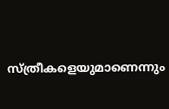സ്ത്രീകളെയുമാണെന്നും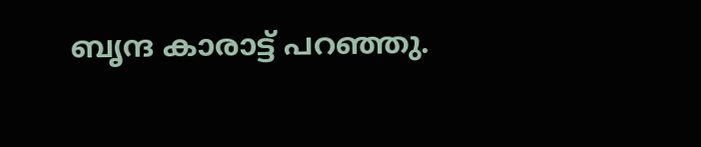ബൃന്ദ കാരാട്ട് പറഞ്ഞു.